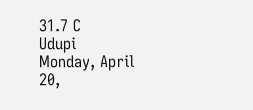31.7 C
Udupi
Monday, April 20,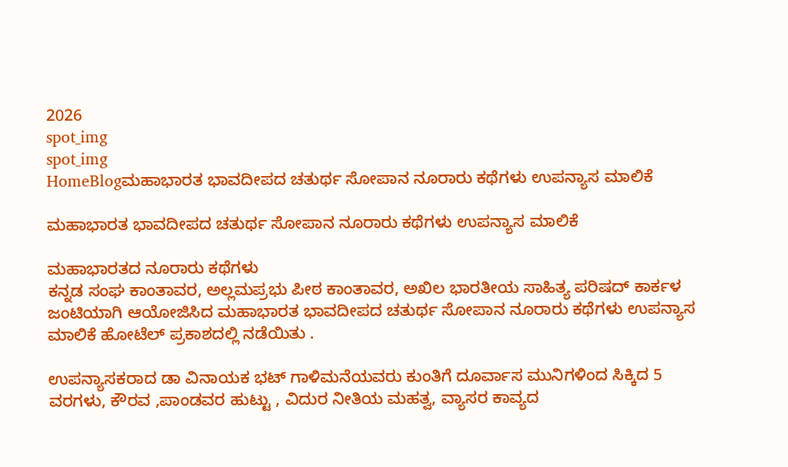2026
spot_img
spot_img
HomeBlogಮಹಾಭಾರತ ಭಾವದೀಪದ ಚತುರ್ಥ ಸೋಪಾನ ನೂರಾರು ಕಥೆಗಳು ಉಪನ್ಯಾಸ ಮಾಲಿಕೆ

ಮಹಾಭಾರತ ಭಾವದೀಪದ ಚತುರ್ಥ ಸೋಪಾನ ನೂರಾರು ಕಥೆಗಳು ಉಪನ್ಯಾಸ ಮಾಲಿಕೆ

ಮಹಾಭಾರತದ ನೂರಾರು ಕಥೆಗಳು
ಕನ್ನಡ ಸಂಘ ಕಾಂತಾವರ, ಅಲ್ಲಮಪ್ರಭು ಪೀಠ ಕಾಂತಾವರ, ಅಖಿಲ ಭಾರತೀಯ ಸಾಹಿತ್ಯ ಪರಿಷದ್ ಕಾರ್ಕಳ ಜಂಟಿಯಾಗಿ ಆಯೋಜಿಸಿದ ಮಹಾಭಾರತ ಭಾವದೀಪದ ಚತುರ್ಥ ಸೋಪಾನ ನೂರಾರು ಕಥೆಗಳು ಉಪನ್ಯಾಸ ಮಾಲಿಕೆ ಹೋಟೆಲ್ ಪ್ರಕಾಶದಲ್ಲಿ ನಡೆಯಿತು .

ಉಪನ್ಯಾಸಕರಾದ ಡಾ ವಿನಾಯಕ ಭಟ್ ಗಾಳಿಮನೆಯವರು ಕುಂತಿಗೆ ದೂರ್ವಾಸ ಮುನಿಗಳಿಂದ ಸಿಕ್ಕಿದ 5 ವರಗಳು, ಕೌರವ ,ಪಾಂಡವರ ಹುಟ್ಟು , ವಿದುರ ನೀತಿಯ ಮಹತ್ವ, ವ್ಯಾಸರ ಕಾವ್ಯದ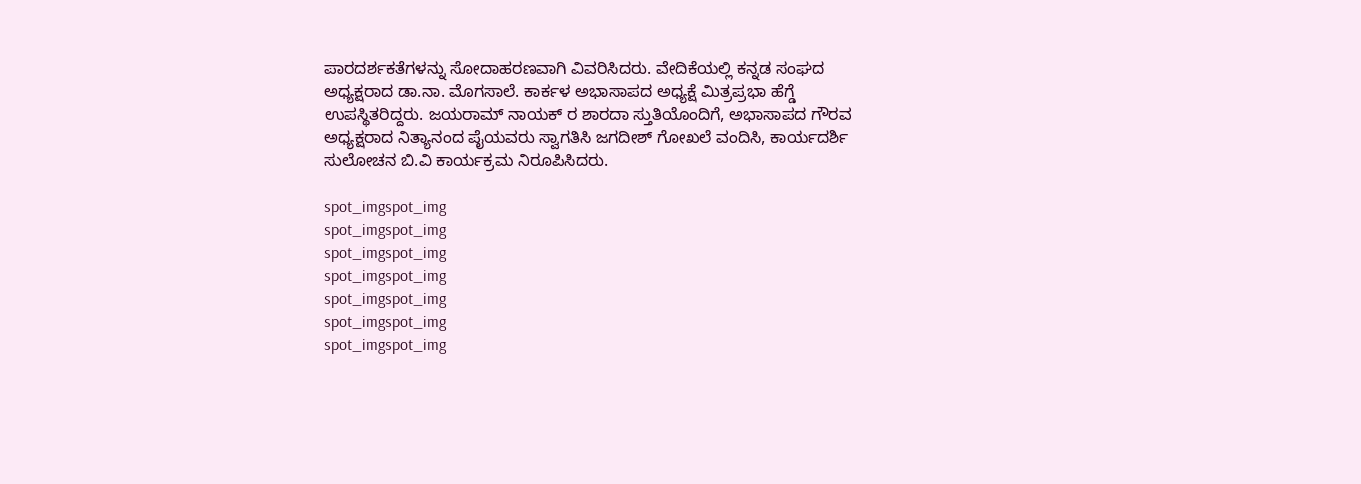ಪಾರದರ್ಶಕತೆಗಳನ್ನು ಸೋದಾಹರಣವಾಗಿ ವಿವರಿಸಿದರು. ವೇದಿಕೆಯಲ್ಲಿ ಕನ್ನಡ ಸಂಘದ ಅಧ್ಯಕ್ಷರಾದ ಡಾ.ನಾ. ಮೊಗಸಾಲೆ. ಕಾರ್ಕಳ ಅಭಾಸಾಪದ ಅಧ್ಯಕ್ಷೆ ಮಿತ್ರಪ್ರಭಾ ಹೆಗ್ಡೆ ಉಪಸ್ಥಿತರಿದ್ದರು. ಜಯರಾಮ್ ನಾಯಕ್ ರ ಶಾರದಾ ಸ್ತುತಿಯೊಂದಿಗೆ, ಅಭಾಸಾಪದ ಗೌರವ ಅಧ್ಯಕ್ಷರಾದ ನಿತ್ಯಾನಂದ ಪೈಯವರು ಸ್ವಾಗತಿಸಿ ಜಗದೀಶ್ ಗೋಖಲೆ ವಂದಿಸಿ, ಕಾರ್ಯದರ್ಶಿ ಸುಲೋಚನ ಬಿ.ವಿ ಕಾರ್ಯಕ್ರಮ ನಿರೂಪಿಸಿದರು.

spot_imgspot_img
spot_imgspot_img
spot_imgspot_img
spot_imgspot_img
spot_imgspot_img
spot_imgspot_img
spot_imgspot_img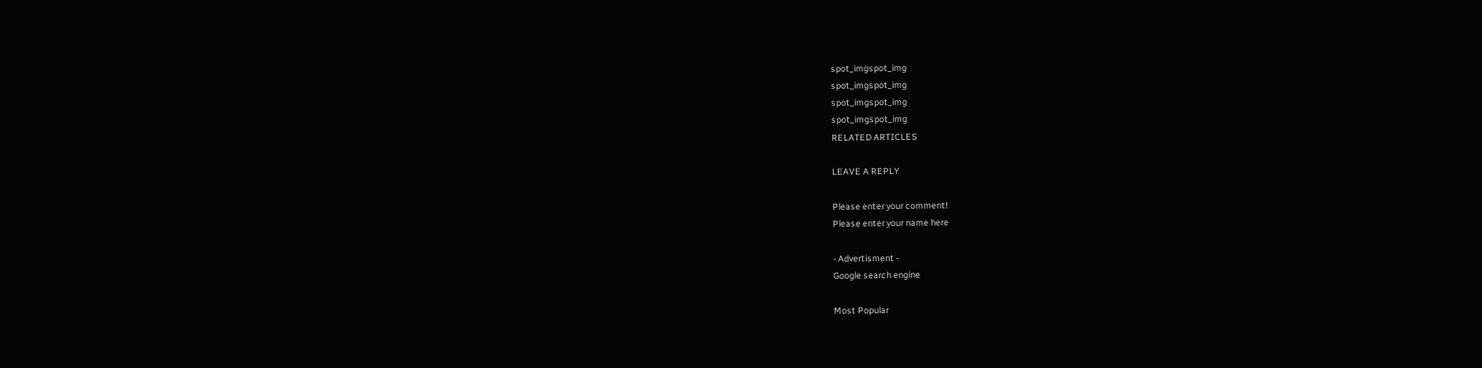spot_imgspot_img
spot_imgspot_img
spot_imgspot_img
spot_imgspot_img
RELATED ARTICLES

LEAVE A REPLY

Please enter your comment!
Please enter your name here

- Advertisment -
Google search engine

Most Popular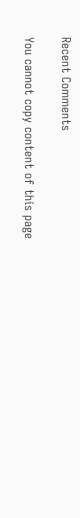Recent Comments

You cannot copy content of this page